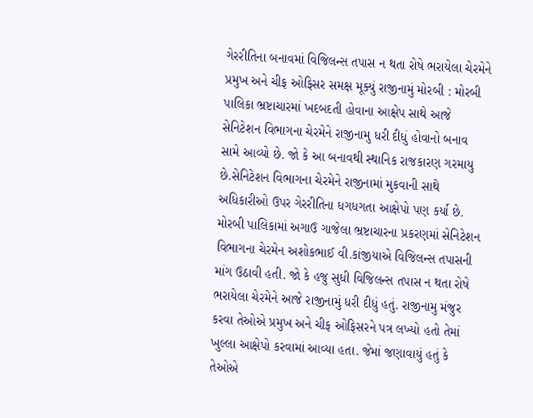ગેરરીતિના બનાવમાં વિજિલન્સ તપાસ ન થતા રોષે ભરાયેલા ચેરમેને પ્રમુખ અને ચીફ ઓફિસર સમક્ષ મૂક્યું રાજીનામું મોરબી : મોરબી પાલિકા ભ્રષ્ટાચારમાં ખદબદતી હોવાના આક્ષેપ સાથે આજે સેનિટેશન વિભાગના ચેરમેને રાજીનામુ ધરી દીધું હોવાનો બનાવ સામે આવ્યો છે. જો કે આ બનાવથી સ્થાનિક રાજકારણ ગરમાયુ છે.સેનિટેશન વિભાગના ચેરમેને રાજીનામાં મુકવાની સાથે અધિકારીઓ ઉપર ગેરરીતિના ધગધગતા આક્ષેપો પણ કર્યા છે. મોરબી પાલિકામાં અગાઉ ગાજેલા ભ્રષ્ટાચારના પ્રકરણમાં સેનિટેશન વિભાગના ચેરમેન અશોકભાઈ વી.કાંજીયાએ વિજિલન્સ તપાસની માંગ ઉઠાવી હતી. જો કે હજુ સુધી વિજિલન્સ તપાસ ન થતા રોષે ભરાયેલા ચેરમેને આજે રાજીનામું ધરી દીધું હતું. રાજીનામુ મંજુર કરવા તેઓએ પ્રમુખ અને ચીફ ઓફિસરને પત્ર લખ્યો હતો તેમાં ખુલ્લા આક્ષેપો કરવામાં આવ્યા હતા. જેમાં જણાવાયું હતું કે તેઓએ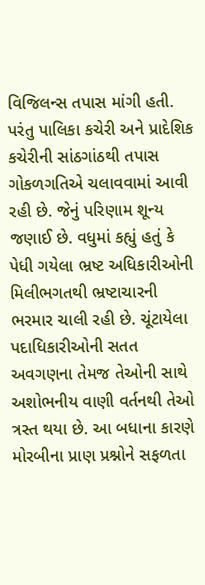વિજિલન્સ તપાસ માંગી હતી. પરંતુ પાલિકા કચેરી અને પ્રાદેશિક કચેરીની સાંઠગાંઠથી તપાસ ગોકળગતિએ ચલાવવામાં આવી રહી છે. જેનું પરિણામ શૂન્ય જણાઈ છે. વધુમાં કહ્યું હતું કે પેધી ગયેલા ભ્રષ્ટ અધિકારીઓની મિલીભગતથી ભ્રષ્ટાચારની ભરમાર ચાલી રહી છે. ચૂંટાયેલા પદાધિકારીઓની સતત અવગણના તેમજ તેઓની સાથે અશોભનીય વાણી વર્તનથી તેઓ ત્રસ્ત થયા છે. આ બધાના કારણે મોરબીના પ્રાણ પ્રશ્નોને સફળતા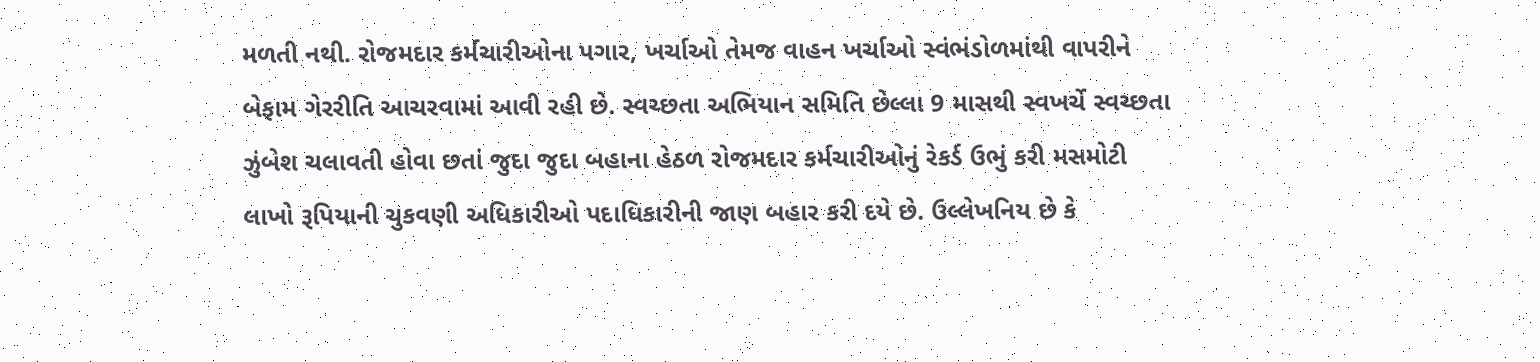મળતી નથી. રોજમદાર કર્મચારીઓના પગાર, ખર્ચાઓ તેમજ વાહન ખર્ચાઓ સ્વંભંડોળમાંથી વાપરીને બેફામ ગેરરીતિ આચરવામાં આવી રહી છે. સ્વચ્છતા અભિયાન સમિતિ છેલ્લા 9 માસથી સ્વખર્ચે સ્વચ્છતા ઝુંબેશ ચલાવતી હોવા છતાં જુદા જુદા બહાના હેઠળ રોજમદાર કર્મચારીઓનું રેકર્ડ ઉભું કરી મસમોટી લાખો રૂપિયાની ચુકવણી અધિકારીઓ પદાધિકારીની જાણ બહાર કરી દયે છે. ઉલ્લેખનિય છે કે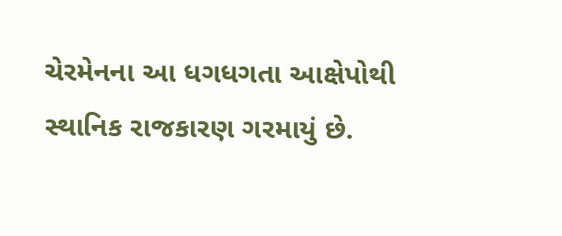ચેરમેનના આ ધગધગતા આક્ષેપોથી સ્થાનિક રાજકારણ ગરમાયું છે.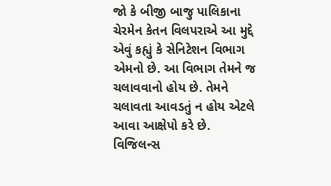જો કે બીજી બાજુ પાલિકાના ચેરમેન કેતન વિલપરાએ આ મુદ્દે એવું કહ્યું કે સેનિટેશન વિભાગ એમનો છે. આ વિભાગ તેમને જ ચલાવવાનો હોય છે. તેમને ચલાવતા આવડતું ન હોય એટલે આવા આક્ષેપો કરે છે. વિજિલન્સ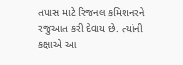તપાસ માટે રિજનલ કમિશનરને રજુઆત કરી દેવાય છે. ત્યાંની કક્ષાએ આ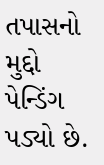તપાસનો મુદ્દો પેન્ડિંગ પડ્યો છે.